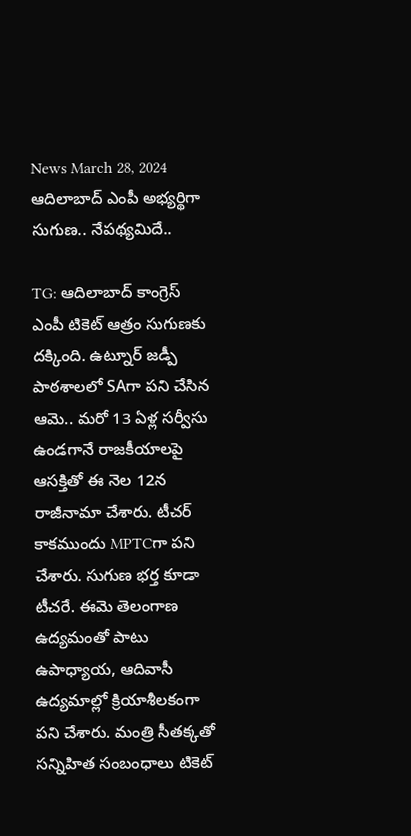News March 28, 2024
ఆదిలాబాద్ ఎంపీ అభ్యర్థిగా సుగుణ.. నేపథ్యమిదే..

TG: ఆదిలాబాద్ కాంగ్రెస్ ఎంపీ టికెట్ ఆత్రం సుగుణకు దక్కింది. ఉట్నూర్ జడ్పీ పాఠశాలలో SAగా పని చేసిన ఆమె.. మరో 13 ఏళ్ల సర్వీసు ఉండగానే రాజకీయాలపై ఆసక్తితో ఈ నెల 12న రాజీనామా చేశారు. టీచర్ కాకముందు MPTCగా పని చేశారు. సుగుణ భర్త కూడా టీచరే. ఈమె తెలంగాణ ఉద్యమంతో పాటు ఉపాధ్యాయ, ఆదివాసీ ఉద్యమాల్లో క్రియాశీలకంగా పని చేశారు. మంత్రి సీతక్కతో సన్నిహిత సంబంధాలు టికెట్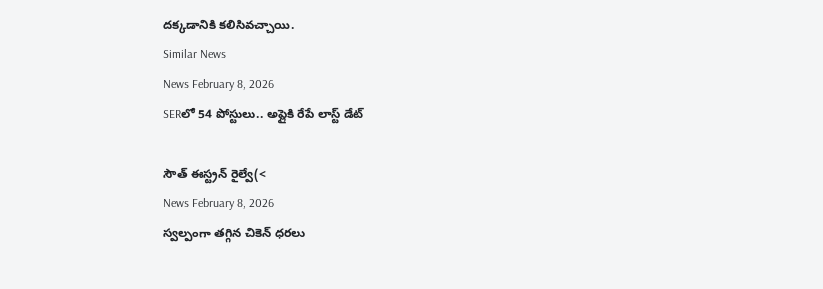దక్కడానికి కలిసివచ్చాయి.
Similar News
News February 8, 2026
SERలో 54 పోస్టులు.. అప్లైకి రేపే లాస్ట్ డేట్

సౌత్ ఈస్ట్రన్ రైల్వే(<
News February 8, 2026
స్వల్పంగా తగ్గిన చికెన్ ధరలు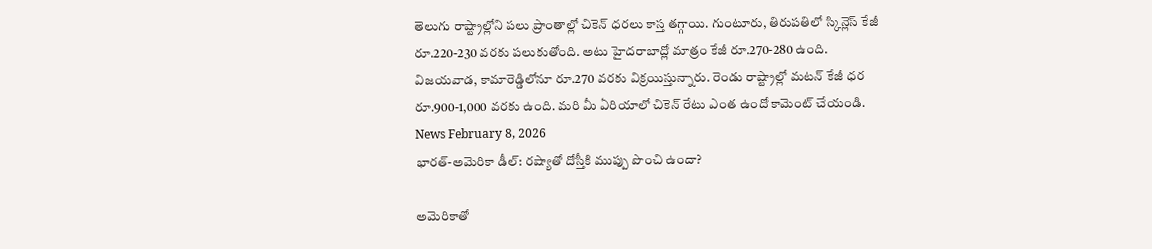తెలుగు రాష్ట్రాల్లోని పలు ప్రాంతాల్లో చికెన్ ధరలు కాస్త తగ్గాయి. గుంటూరు, తిరుపతిలో స్కిన్లెస్ కేజీ రూ.220-230 వరకు పలుకుతోంది. అటు హైదరాబాద్లో మాత్రం కేజీ రూ.270-280 ఉంది. విజయవాడ, కామారెడ్డిలోనూ రూ.270 వరకు విక్రయిస్తున్నారు. రెండు రాష్ట్రాల్లో మటన్ కేజీ ధర రూ.900-1,000 వరకు ఉంది. మరి మీ ఏరియాలో చికెన్ రేటు ఎంత ఉందో కామెంట్ చేయండి.
News February 8, 2026
భారత్-అమెరికా డీల్: రష్యాతో దోస్తీకి ముప్పు పొంచి ఉందా?

అమెరికాతో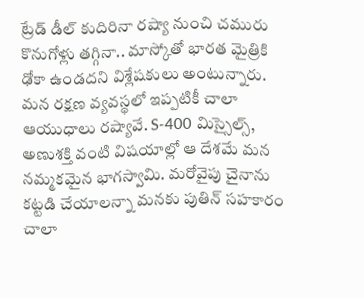ట్రేడ్ డీల్ కుదిరినా రష్యా నుంచి చమురు కొనుగోళ్లు తగ్గినా.. మాస్కోతో భారత మైత్రికి ఢోకా ఉండదని విశ్లేషకులు అంటున్నారు. మన రక్షణ వ్యవస్థలో ఇప్పటికీ చాలా ఆయుధాలు రష్యావే. S-400 మిస్సైల్స్, అణుశక్తి వంటి విషయాల్లో ఆ దేశమే మన నమ్మకమైన భాగస్వామి. మరోవైపు చైనాను కట్టడి చేయాలన్నా మనకు పుతిన్ సహకారం చాలా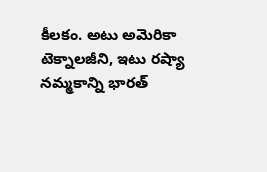కీలకం. అటు అమెరికా టెక్నాలజీని, ఇటు రష్యా నమ్మకాన్ని భారత్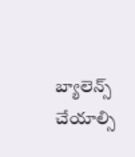బ్యాలెన్స్ చేయాల్సి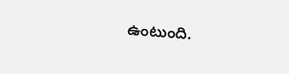ఉంటుంది.